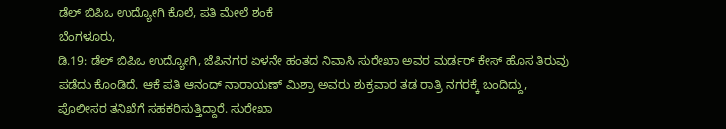ಡೆಲ್ ಬಿಪಿಒ ಉದ್ಯೋಗಿ ಕೊಲೆ, ಪತಿ ಮೇಲೆ ಶಂಕೆ
ಬೆಂಗಳೂರು,
ಡಿ.19: ಡೆಲ್ ಬಿಪಿಒ ಉದ್ಯೋಗಿ, ಜೆಪಿನಗರ ಏಳನೇ ಹಂತದ ನಿವಾಸಿ ಸುರೇಖಾ ಅವರ ಮರ್ಡರ್ ಕೇಸ್ ಹೊಸ ತಿರುವು ಪಡೆದು ಕೊಂಡಿದೆ. ಆಕೆ ಪತಿ ಆನಂದ್ ನಾರಾಯಣ್ ಮಿಶ್ರಾ ಅವರು ಶುಕ್ರವಾರ ತಡ ರಾತ್ರಿ ನಗರಕ್ಕೆ ಬಂದಿದ್ದು, ಪೊಲೀಸರ ತನಿಖೆಗೆ ಸಹಕರಿಸುತ್ತಿದ್ದಾರೆ. ಸುರೇಖಾ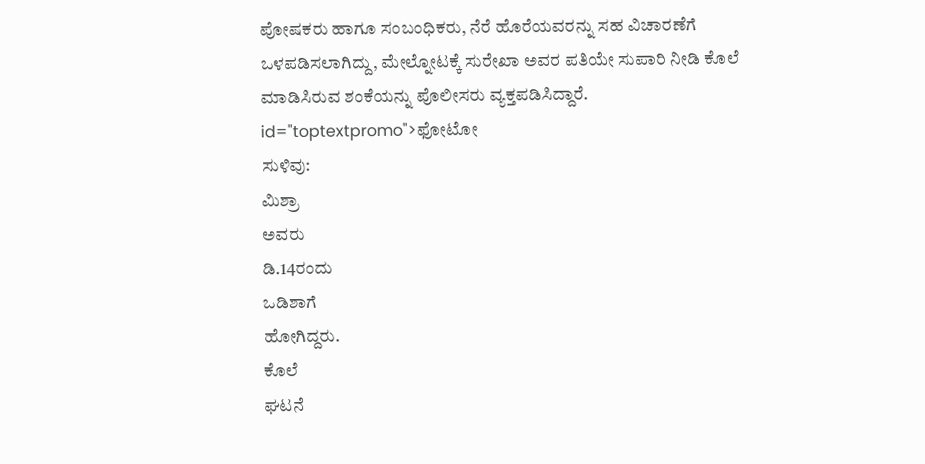ಪೋಷಕರು ಹಾಗೂ ಸಂಬಂಧಿಕರು, ನೆರೆ ಹೊರೆಯವರನ್ನು ಸಹ ವಿಚಾರಣೆಗೆ ಒಳಪಡಿಸಲಾಗಿದ್ದು, ಮೇಲ್ನೋಟಕ್ಕೆ ಸುರೇಖಾ ಅವರ ಪತಿಯೇ ಸುಪಾರಿ ನೀಡಿ ಕೊಲೆ ಮಾಡಿಸಿರುವ ಶಂಕೆಯನ್ನು ಪೊಲೀಸರು ವ್ಯಕ್ತಪಡಿಸಿದ್ದಾರೆ. id="toptextpromo">ಫೋಟೋ
ಸುಳಿವು:
ಮಿಶ್ರಾ
ಅವರು
ಡಿ.14ರಂದು
ಒಡಿಶಾಗೆ
ಹೋಗಿದ್ದರು.
ಕೊಲೆ
ಘಟನೆ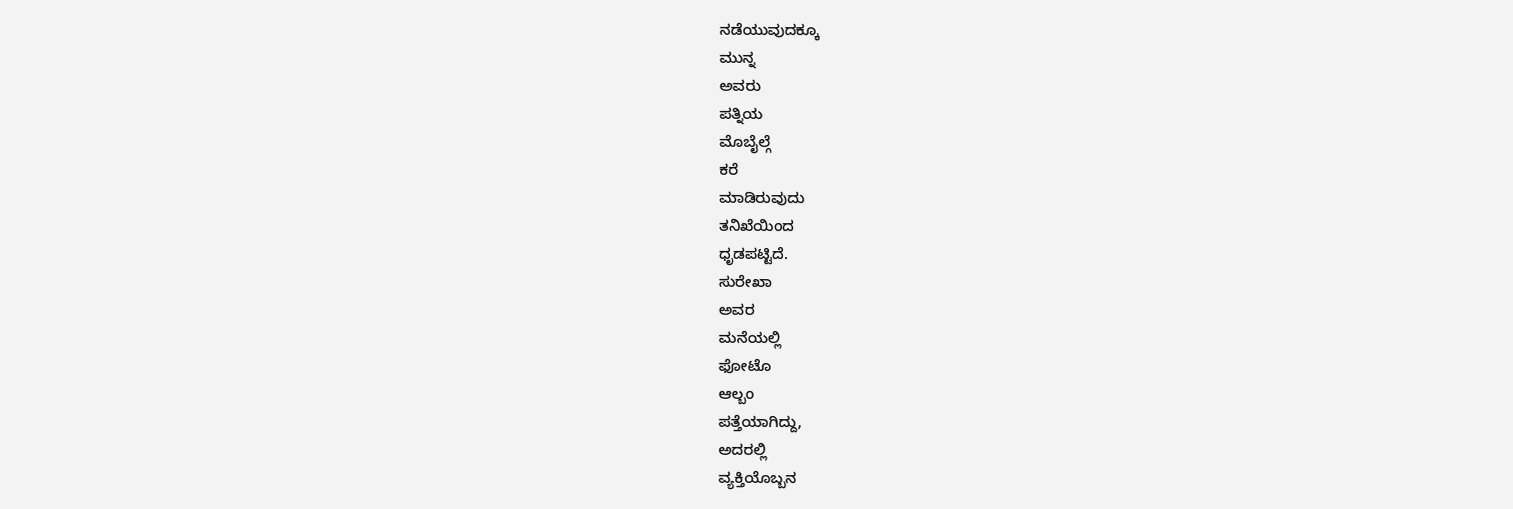ನಡೆಯುವುದಕ್ಕೂ
ಮುನ್ನ
ಅವರು
ಪತ್ನಿಯ
ಮೊಬೈಲ್ಗೆ
ಕರೆ
ಮಾಡಿರುವುದು
ತನಿಖೆಯಿಂದ
ಧೃಡಪಟ್ಟಿದೆ.
ಸುರೇಖಾ
ಅವರ
ಮನೆಯಲ್ಲಿ
ಫೋಟೊ
ಆಲ್ಬಂ
ಪತ್ತೆಯಾಗಿದ್ದು,
ಅದರಲ್ಲಿ
ವ್ಯಕ್ತಿಯೊಬ್ಬನ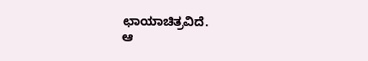ಛಾಯಾಚಿತ್ರವಿದೆ.
ಆ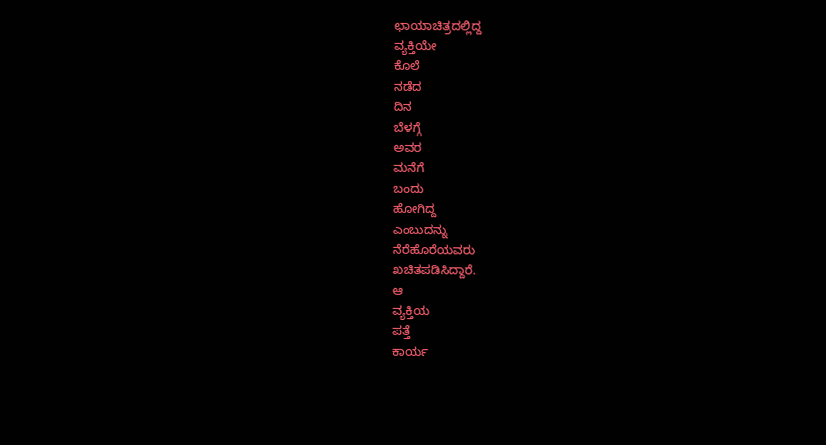ಛಾಯಾಚಿತ್ರದಲ್ಲಿದ್ದ
ವ್ಯಕ್ತಿಯೇ
ಕೊಲೆ
ನಡೆದ
ದಿನ
ಬೆಳಗ್ಗೆ
ಅವರ
ಮನೆಗೆ
ಬಂದು
ಹೋಗಿದ್ದ
ಎಂಬುದನ್ನು
ನೆರೆಹೊರೆಯವರು
ಖಚಿತಪಡಿಸಿದ್ದಾರೆ.
ಆ
ವ್ಯಕ್ತಿಯ
ಪತ್ತೆ
ಕಾರ್ಯ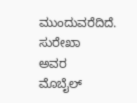ಮುಂದುವರೆದಿದೆ.
ಸುರೇಖಾ
ಅವರ
ಮೊಬೈಲ್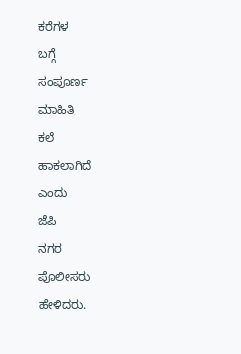ಕರೆಗಳ
ಬಗ್ಗೆ
ಸಂಪೂರ್ಣ
ಮಾಹಿತಿ
ಕಲೆ
ಹಾಕಲಾಗಿದೆ
ಎಂದು
ಜೆಪಿ
ನಗರ
ಪೊಲೀಸರು
ಹೇಳಿದರು.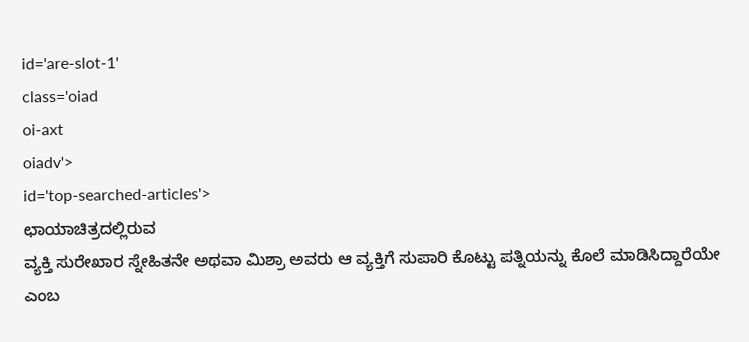id='are-slot-1'
class='oiad
oi-axt
oiadv'>
id='top-searched-articles'>
ಛಾಯಾಚಿತ್ರದಲ್ಲಿರುವ
ವ್ಯಕ್ತಿ ಸುರೇಖಾರ ಸ್ನೇಹಿತನೇ ಅಥವಾ ಮಿಶ್ರಾ ಅವರು ಆ ವ್ಯಕ್ತಿಗೆ ಸುಪಾರಿ ಕೊಟ್ಟು ಪತ್ನಿಯನ್ನು ಕೊಲೆ ಮಾಡಿಸಿದ್ದಾರೆಯೇ ಎಂಬ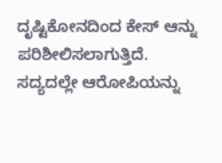ದೃಷ್ಟಿಕೋನದಿಂದ ಕೇಸ್ ಆನ್ನು ಪರಿಶೀಲಿಸಲಾಗುತ್ತಿದೆ. ಸದ್ಯದಲ್ಲೇ ಆರೋಪಿಯನ್ನು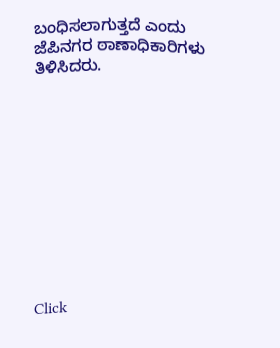ಬಂಧಿಸಲಾಗುತ್ತದೆ ಎಂದು ಜೆಪಿನಗರ ಠಾಣಾಧಿಕಾರಿಗಳು ತಿಳಿಸಿದರು.











Click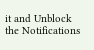it and Unblock the Notifications